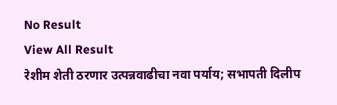No Result
View All Result
रेशीम शेती ठरणार उत्पन्नवाढीचा नवा पर्याय; सभापती दिलीप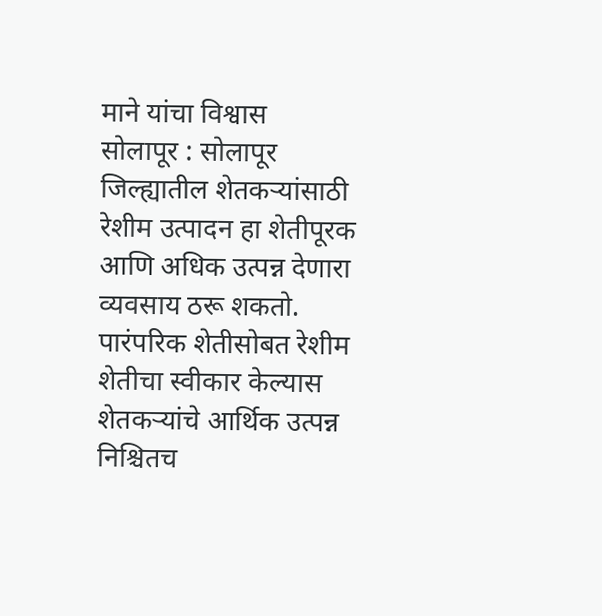माने यांचा विश्वास
सोलापूर : सोलापूर जिल्ह्यातील शेतकऱ्यांसाठी रेशीम उत्पादन हा शेतीपूरक आणि अधिक उत्पन्न देणारा व्यवसाय ठरू शकतो. पारंपरिक शेतीसोबत रेशीम शेतीचा स्वीकार केल्यास शेतकऱ्यांचे आर्थिक उत्पन्न निश्चितच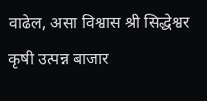वाढेल, असा विश्वास श्री सिद्धेश्वर कृषी उत्पन्न बाजार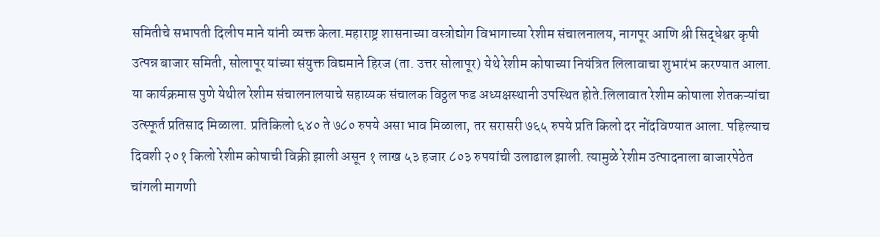समितीचे सभापती दिलीप माने यांनी व्यक्त केला.महाराष्ट्र शासनाच्या वस्त्रोद्योग विभागाच्या रेशीम संचालनालय, नागपूर आणि श्री सिद्धेश्वर कृषी उत्पन्न बाजार समिती, सोलापूर यांच्या संयुक्त विद्यमाने हिरज (ता. उत्तर सोलापूर) येथे रेशीम कोषाच्या नियंत्रित लिलावाचा शुभारंभ करण्यात आला.
या कार्यक्रमास पुणे येथील रेशीम संचालनालयाचे सहाय्यक संचालक विठ्ठल फड अध्यक्षस्थानी उपस्थित होते.लिलावात रेशीम कोषाला शेतकऱ्यांचा उत्स्फूर्त प्रतिसाद मिळाला. प्रतिकिलो ६४० ते ७८० रुपये असा भाव मिळाला, तर सरासरी ७६५ रुपये प्रति किलो दर नोंदविण्यात आला. पहिल्याच दिवशी २०१ किलो रेशीम कोषाची विक्री झाली असून १ लाख ५३ हजार ८०३ रुपयांची उलाढाल झाली. त्यामुळे रेशीम उत्पादनाला बाजारपेठेत चांगली मागणी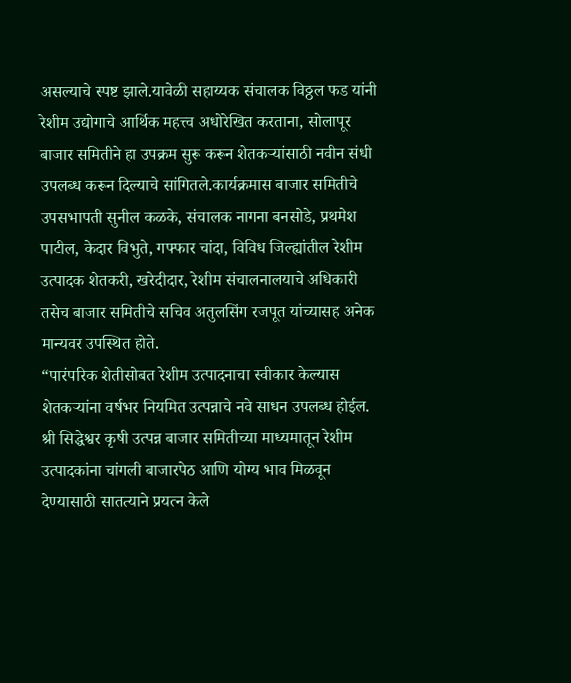असल्याचे स्पष्ट झाले.यावेळी सहाय्यक संचालक विठ्ठल फड यांनी रेशीम उद्योगाचे आर्थिक महत्त्व अधोरेखित करताना, सोलापूर बाजार समितीने हा उपक्रम सुरू करून शेतकऱ्यांसाठी नवीन संधी उपलब्ध करून दिल्याचे सांगितले.कार्यक्रमास बाजार समितीचे उपसभापती सुनील कळके, संचालक नागना बनसोडे, प्रथमेश पाटील, केदार विभुते, गफ्फार चांदा, विविध जिल्ह्यांतील रेशीम उत्पादक शेतकरी, खरेदीदार, रेशीम संचालनालयाचे अधिकारी तसेच बाजार समितीचे सचिव अतुलसिंग रजपूत यांच्यासह अनेक मान्यवर उपस्थित होते.
“पारंपरिक शेतीसोबत रेशीम उत्पादनाचा स्वीकार केल्यास शेतकऱ्यांना वर्षभर नियमित उत्पन्नाचे नवे साधन उपलब्ध होईल. श्री सिद्धेश्वर कृषी उत्पन्न बाजार समितीच्या माध्यमातून रेशीम उत्पादकांना चांगली बाजारपेठ आणि योग्य भाव मिळवून देण्यासाठी सातत्याने प्रयत्न केले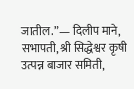जातील.”— दिलीप माने, सभापती, श्री सिद्धेश्वर कृषी उत्पन्न बाजार समिती,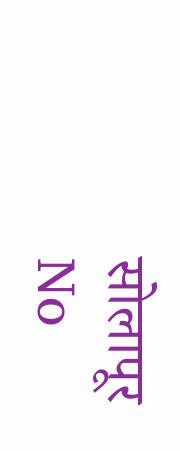सोलापूर
No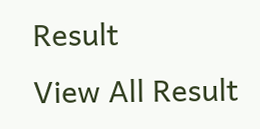Result
View All Result